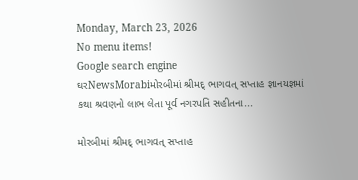Monday, March 23, 2026
No menu items!
Google search engine
ઘરNewsMorabiમોરબીમાં શ્રીમદ્ ભાગવત્ સપ્તાહ જ્ઞાનયજ્ઞમાં કથા શ્રવણનો લાભ લેતા પૂર્વ નગરપતિ સહીતના...

મોરબીમાં શ્રીમદ્ ભાગવત્ સપ્તાહ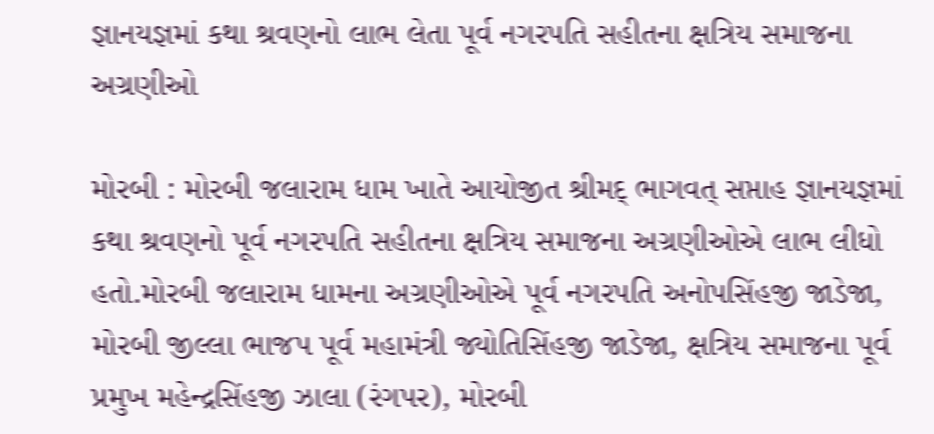જ્ઞાનયજ્ઞમાં કથા શ્રવણનો લાભ લેતા પૂર્વ નગરપતિ સહીતના ક્ષત્રિય સમાજના અગ્રણીઓ

મોરબી : મોરબી જલારામ ધામ ખાતે આયોજીત શ્રીમદ્ ભાગવત્ સપ્તાહ જ્ઞાનયજ્ઞમાં કથા શ્રવણનો પૂર્વ નગરપતિ સહીતના ક્ષત્રિય સમાજના અગ્રણીઓએ લાભ લીધો હતો.મોરબી જલારામ ધામના અગ્રણીઓએ પૂર્વ નગરપતિ અનોપસિંહજી જાડેજા, મોરબી જીલ્લા ભાજપ પૂર્વ મહામંત્રી જ્યોતિસિંહજી જાડેજા, ક્ષત્રિય સમાજના પૂર્વ પ્રમુખ મહેન્દ્રસિંહજી ઝાલા (રંગપર), મોરબી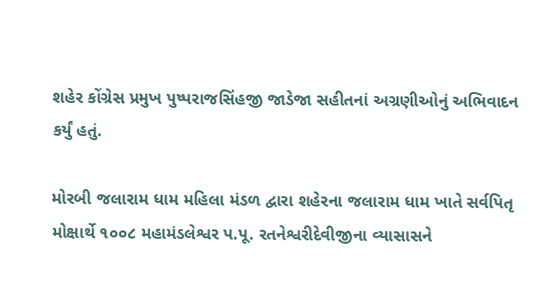શહેર કોંગ્રેસ પ્રમુખ પુષ્પરાજસિંહજી જાડેજા સહીતનાં અગ્રણીઓનું અભિવાદન કર્યું હતું.

મોરબી જલારામ ધામ મહિલા મંડળ દ્વારા શહેરના જલારામ ધામ ખાતે સર્વપિતૃ મોક્ષાર્થે ૧૦૦૮ મહામંડલેશ્વર પ.પૂ. રતનેશ્વરીદેવીજીના વ્યાસાસને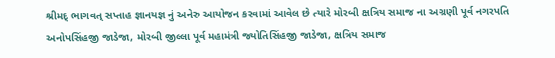શ્રીમદ્ ભાગવત્ સપ્તાહ જ્ઞાનયજ્ઞ નું અનેરુ આયોજન કરવામાં આવેલ છે ત્યારે મોરબી ક્ષત્રિય સમાજ ના અગ્રણી પૂર્વ નગરપતિ અનોપસિંહજી જાડેજા, મોરબી જીલ્લા પૂર્વ મહામંત્રી જ્યોતિસિંહજી જાડેજા, ક્ષત્રિય સમાજ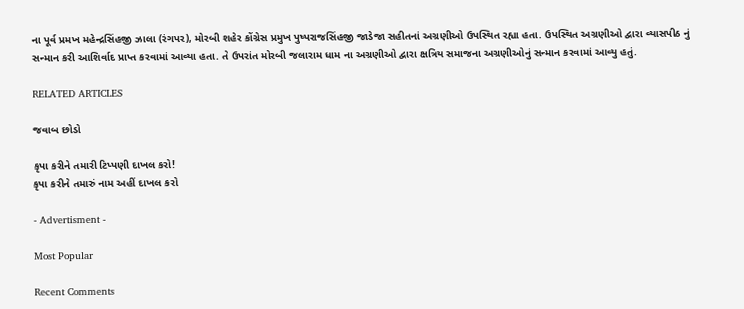ના પૂર્વ પ્રમખ મહેન્દ્રસિંહજી ઝાલા (રંગપર), મોરબી શહેર કોંગ્રેસ પ્રમુખ પુષ્પરાજસિંહજી જાડેજા સહીતનાં અગ્રણીઓ ઉપસ્થિત રહ્યા હતા. ઉપસ્થિત અગ્રણીઓ દ્વારા વ્યાસપીઠ નું સન્માન કરી આશિર્વાદ પ્રાપ્ત કરવામાં આવ્યા હતા. તે ઉપરાંત મોરબી જલારામ ધામ ના અગ્રણીઓ દ્વારા ક્ષત્રિય સમાજના અગ્રણીઓનું સન્માન કરવામાં આવ્યુ હતું.

RELATED ARTICLES

જવાબ છોડો

કૃપા કરીને તમારી ટિપ્પણી દાખલ કરો!
કૃપા કરીને તમારું નામ અહીં દાખલ કરો

- Advertisment -

Most Popular

Recent Comments